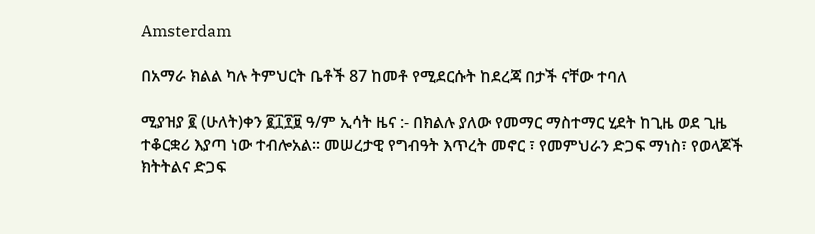Amsterdam

በአማራ ክልል ካሉ ትምህርት ቤቶች 87 ከመቶ የሚደርሱት ከደረጃ በታች ናቸው ተባለ

ሚያዝያ ፪ (ሁለት)ቀን ፪፲፻፱ ዓ/ም ኢሳት ዜና :- በክልሉ ያለው የመማር ማስተማር ሂደት ከጊዜ ወደ ጊዜ ተቆርቋሪ እያጣ ነው ተብሎአል። መሠረታዊ የግብዓት እጥረት መኖር ፣ የመምህራን ድጋፍ ማነስ፣ የወላጆች ክትትልና ድጋፍ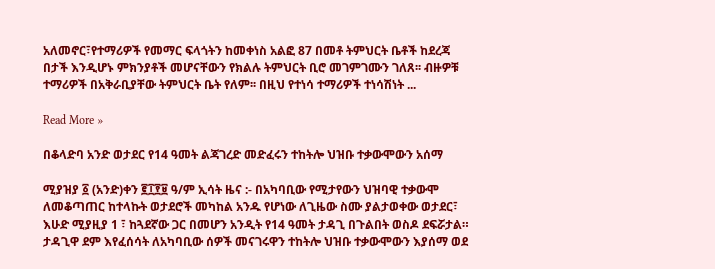አለመኖር፣የተማሪዎች የመማር ፍላጎትን ከመቀነስ አልፎ 87 በመቶ ትምህርት ቤቶች ከደረጃ በታች እንዲሆኑ ምክንያቶች መሆናቸውን የክልሉ ትምህርት ቢሮ መገምገሙን ገለጸ፡፡ ብዙዎቹ ተማሪዎች በአቅራቢያቸው ትምህርት ቤት የለም፡፡ በዚህ የተነሳ ተማሪዎች ተነሳሽነት ...

Read More »

በቆላድባ አንድ ወታደር የ14 ዓመት ልጃገረድ መድፈሩን ተከትሎ ህዝቡ ተቃውሞውን አሰማ

ሚያዝያ ፩ (አንድ)ቀን ፪፲፻፱ ዓ/ም ኢሳት ዜና :- በአካባቢው የሚታየውን ህዝባዊ ተቃውሞ ለመቆጣጠር ከተላኩት ወታደሮች መካከል አንዱ የሆነው ለጊዜው ስሙ ያልታወቀው ወታደር፣ እሁድ ሚያዚያ 1 ፣ ከጓደኛው ጋር በመሆን አንዲት የ14 ዓመት ታዳጊ በጉልበት ወስዶ ደፍሯታል። ታዳጊዋ ደም እየፈሰሳት ለአካባቢው ሰዎች መናገሩዋን ተከትሎ ህዝቡ ተቃውሞውን እያሰማ ወደ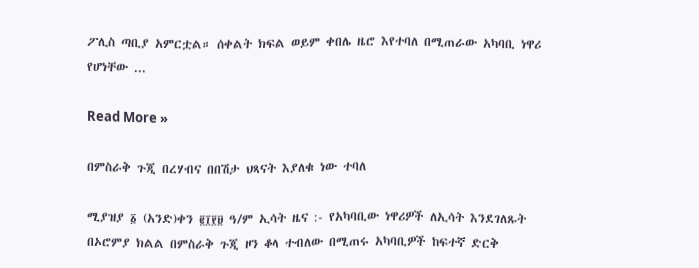ፖሊስ ጣቢያ አምርቷል። ሰቀልት ክፍል ወይም ቀበሌ ዜሮ እየተባለ በሚጠራው አካባቢ ነዋሪ የሆነቸው ...

Read More »

በምስራቅ ጉጂ በረሃብና በበሽታ ህጻናት እያለቁ ነው ተባለ

ሚያዝያ ፩ (አንድ)ቀን ፪፲፻፱ ዓ/ም ኢሳት ዜና :- የአካባቢው ነዋሪዎች ለኢሳት እንደገለጹት በኦሮምያ ክልል በምስራቅ ጉጂ ዞን ቆላ ተብለው በሚጠሩ አካባቢዎች ከፍተኛ ድርቅ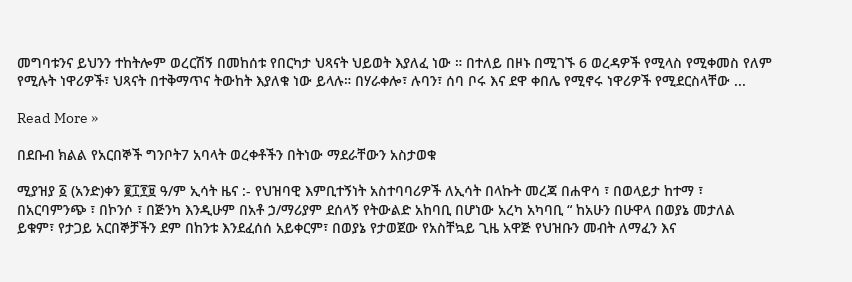መግባቱንና ይህንን ተከትሎም ወረርሽኝ በመከሰቱ የበርካታ ህጻናት ህይወት እያለፈ ነው ። በተለይ በዞኑ በሚገኙ 6 ወረዳዎች የሚላስ የሚቀመስ የለም የሚሉት ነዋሪዎች፣ ህጻናት በተቅማጥና ትውከት እያለቁ ነው ይላሉ። በሃራቀሎ፣ ሉባን፣ ሰባ ቦሩ እና ደዋ ቀበሌ የሚኖሩ ነዋሪዎች የሚደርስላቸው ...

Read More »

በደቡብ ክልል የአርበኞች ግንቦት7 አባላት ወረቀቶችን በትነው ማደራቸውን አስታወቁ

ሚያዝያ ፩ (አንድ)ቀን ፪፲፻፱ ዓ/ም ኢሳት ዜና :- የህዝባዊ እምቢተኝነት አስተባባሪዎች ለኢሳት በላኩት መረጃ በሐዋሳ ፣ በወላይታ ከተማ ፣ በአርባምንጭ ፣ በኮንሶ ፣ በጅንካ እንዲሁም በአቶ ኃ/ማሪያም ደሰላኝ የትውልድ አከባቢ በሆነው አረካ አካባቢ “ ከአሁን በሁዋላ በወያኔ መታለል ይቁም፣ የታጋይ አርበኞቻችን ደም በከንቱ እንደፈሰሰ አይቀርም፣ በወያኔ የታወጀው የአስቸኳይ ጊዜ አዋጅ የህዝቡን መብት ለማፈን እና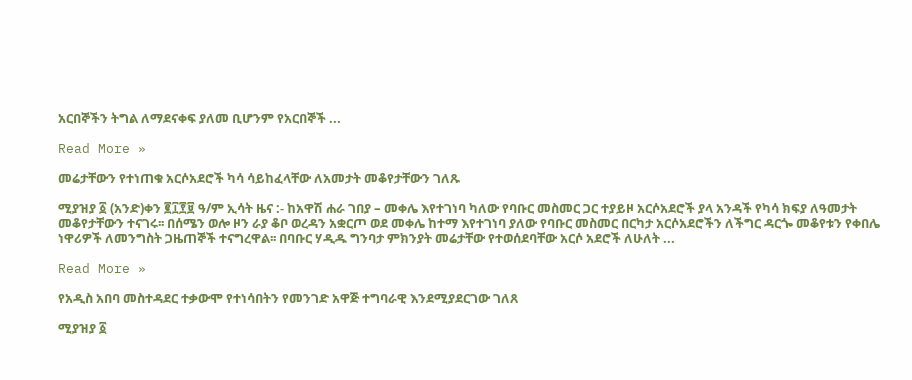አርበኞችን ትግል ለማደናቀፍ ያለመ ቢሆንም የአርበኞች ...

Read More »

መሬታቸውን የተነጠቁ አርሶአደሮች ካሳ ሳይከፈላቸው ለአመታት መቆየታቸውን ገለጹ

ሚያዝያ ፩ (አንድ)ቀን ፪፲፻፱ ዓ/ም ኢሳት ዜና :- ከአዋሽ ሐራ ገበያ – መቀሌ እየተገነባ ካለው የባቡር መስመር ጋር ተያይዞ አርሶአደሮች ያላ አንዳች የካሳ ክፍያ ለዓመታት መቆየታቸውን ተናገሩ፡፡ በሰሜን ወሎ ዞን ራያ ቆቦ ወረዳን አቋርጦ ወደ መቀሌ ከተማ እየተገነባ ያለው የባቡር መስመር በርካታ አርሶአደሮችን ለችግር ዳርጐ መቆየቱን የቀበሌ ነዋሪዎች ለመንግስት ጋዜጠኞች ተናግረዋል፡፡ በባቡር ሃዲዱ ግንባታ ምክንያት መሬታቸው የተወሰደባቸው አርሶ አደሮች ለሁለት ...

Read More »

የአዲስ አበባ መስተዳደር ተቃውሞ የተነሳበትን የመንገድ አዋጅ ተግባራዊ እንደሚያደርገው ገለጸ

ሚያዝያ ፩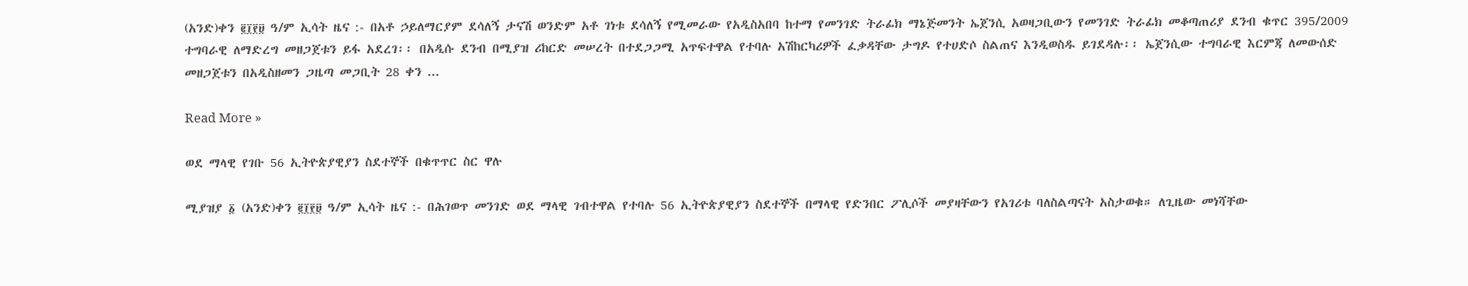(አንድ)ቀን ፪፲፻፱ ዓ/ም ኢሳት ዜና :- በአቶ ኃይለማርያም ደሳለኝ ታናሽ ወንድም አቶ ገነቱ ደሳለኝ የሚመራው የአዲስአበባ ከተማ የመንገድ ትራፊክ ማኔጅመንት ኤጀንሲ አወዛጋቢውን የመንገድ ትራፊክ መቆጣጠሪያ ደንብ ቁጥር 395/2009 ተግባራዊ ለማድረግ መዘጋጀቱን ይፋ አደረገ፡፡ በአዲሱ ደንብ በሚያዝ ሪከርድ መሠረት በተደጋጋሚ አጥፍተዋል የተባሉ አሽከርካሪዎች ፈቃዳቸው ታግዶ የተሀድሶ ስልጠና እንዲወስዱ ይገደዳሉ፡፡ ኤጀንሲው ተግባራዊ እርምጃ ለመውሰድ መዘጋጀቱን በአዲስዘመን ጋዜጣ መጋቢት 28 ቀን ...

Read More »

ወደ ማላዊ የገቡ 56 ኢትዮጵያዊያን ስደተኞች በቁጥጥር ስር ዋሉ

ሚያዝያ ፩ (አንድ)ቀን ፪፲፻፱ ዓ/ም ኢሳት ዜና :- በሕገወጥ መንገድ ወደ ማላዊ ገብተዋል የተባሉ 56 ኢትዮጵያዊያን ስደተኞች በማላዊ የድንበር ፖሊሶች መያዛቸውን የአገሪቱ ባለስልጣናት አስታወቁ። ለጊዜው መነሻቸው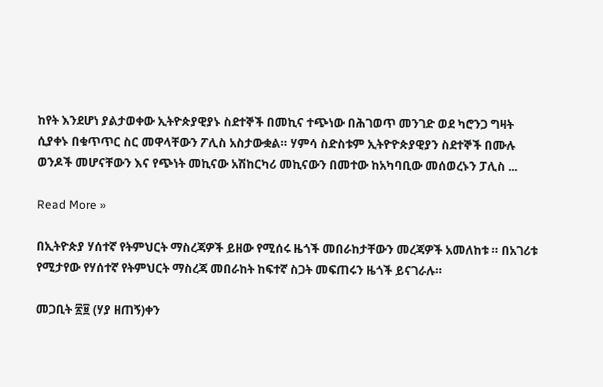ከየት እንደሆነ ያልታወቀው ኢትዮጵያዊያኑ ስደተኞች በመኪና ተጭነው በሕገወጥ መንገድ ወደ ካሮንጋ ግዛት ሲያቀኑ በቁጥጥር ስር መዋላቸውን ፖሊስ አስታውቋል። ሃምሳ ስድስቱም ኢትዮዮጵያዊያን ስደተኞች በሙሉ ወንዶች መሆናቸውን እና የጭነት መኪናው አሽከርካሪ መኪናውን በመተው ከአካባቢው መሰወረኑን ፓሊስ ...

Read More »

በኢትዮጵያ ሃሰተኛ የትምህርት ማስረጃዎች ይዘው የሚሰሩ ዜጎች መበራከታቸውን መረጃዎች አመለከቱ ። በአገሪቱ የሚታየው የሃሰተኛ የትምህርት ማስረጃ መበራከት ከፍተኛ ስጋት መፍጠሩን ዜጎች ይናገራሉ።

መጋቢት ፳፱ (ሃያ ዘጠኝ)ቀን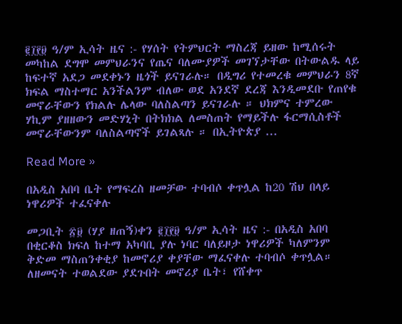፪፲፻፱ ዓ/ም ኢሳት ዜና :- የሃሰት የትምህርት ማስረጃ ይዘው ከሚሰሩት መካከል ደግሞ መምህራንና የጤና ባለሙያዎች መገኘታቸው በትውልዱ ላይ ከፍተኛ አደጋ መደቀኑን ዜጎች ይናገራሉ። በዲግሪ የተመረቁ መምህራን 8ኛ ክፍል ማስተማር አንችልንም ብለው ወደ አንደኛ ደረጃ እንዲመደቡ የጠየቁ መኖራቸውን የክልሉ ሌላው ባለስልጣን ይናገራሉ ። ህክምና ተምረው ሃኪም ያዘዘውን መድሃኒት በትክክል ለመስጠት የማይችሉ ፋርማሲስቶች መኖራቸውንም ባለስልጣኖች ይገልጻሉ ። በኢትዮጵያ ...

Read More »

በአዲስ አበባ ቤት የማፍረስ ዘመቻው ተባብሶ ቀጥሏል ከ20 ሽህ በላይ ነዋሪዎች ተፈናቀሉ

መጋቢት ፳፱ (ሃያ ዘጠኝ)ቀን ፪፲፻፱ ዓ/ም ኢሳት ዜና :- በአዲስ አበባ በቂርቆስ ክፍለ ከተማ አካባቢ ያሉ ነባር ባለይዞታ ነዋሪዎች ካለምንም ቅድመ ማስጠንቀቂያ ከመኖሪያ ቀያቸው ማፈናቀሉ ተባብሶ ቀጥሏል። ለዘመናት ተወልደው ያደጉበት መኖሪያ ቤት፣ የሸቀጥ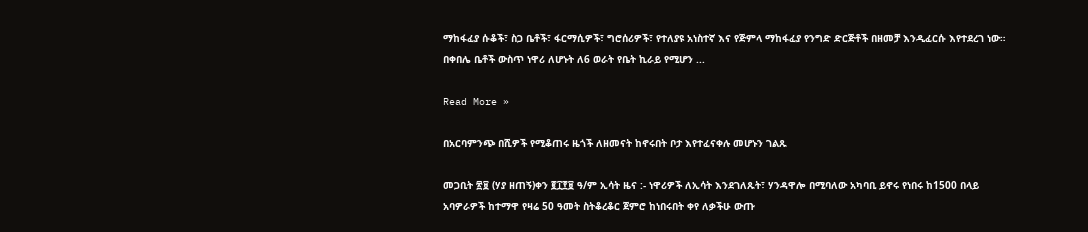ማከፋፈያ ሱቆች፣ ስጋ ቤቶች፣ ፋርማሲዎች፣ ግሮሰሪዎች፣ የተለያዩ አነስተኛ እና የጅምላ ማከፋፈያ የንግድ ድርጅቶች በዘመቻ እንዲፈርሱ እየተደረገ ነው። በቀበሌ ቤቶች ውስጥ ነዋሪ ለሆኑት ለ6 ወራት የቤት ኪራይ የሚሆን ...

Read More »

በአርባምንጭ በሺዎች የሚቆጠሩ ዜጎች ለዘመናት ከኖሩበት ቦታ እየተፈናቀሉ መሆኑን ገልጹ

መጋቢት ፳፱ (ሃያ ዘጠኝ)ቀን ፪፲፻፱ ዓ/ም ኢሳት ዜና :- ነዋሪዎች ለኢሳት እንደገለጹት፣ ሃንዳዋሎ በሚባለው አካባቢ ይኖሩ የነበሩ ከ1500 በላይ አባዎራዎች ከተማዋ የዛሬ 50 ዓመት ስትቆረቆር ጀምሮ ከነበሩበት ቀየ ለቃችሁ ውጡ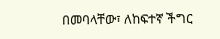በመባላቸው፣ ለከፍተኛ ችግር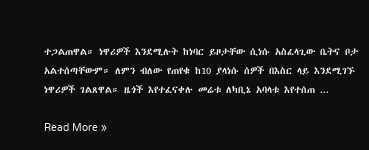ተጋልጠዋል። ነዋሪዎች እንደሚሉት ከነባር ይዞታቸው ሲነሱ አስፈላጊው ቤትና ቦታ አልተሰጣቸውም። ለምን ብለው የጠየቁ ከ10 ያላነሱ ሰዎች በእስር ላይ እንደሚገኙ ነዋሪዎች ገልጸዋል። ዜጎች እየተፈናቀሉ መሬቱ ለካቢኔ አባላቱ እየተሰጠ ...

Read More »